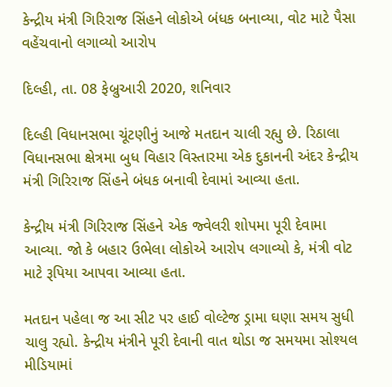કેન્દ્રીય મંત્રી ગિરિરાજ સિંહને લોકોએ બંધક બનાવ્યા, વોટ માટે પૈસા વહેંચવાનો લગાવ્યો આરોપ

દિલ્હી, તા. 08 ફેબ્રુઆરી 2020, શનિવાર

દિલ્હી વિધાનસભા ચૂંટણીનું આજે મતદાન ચાલી રહ્યુ છે. રિઠાલા વિધાનસભા ક્ષેત્રમા બુધ વિહાર વિસ્તારમા એક દુકાનની અંદર કેન્દ્રીય મંત્રી ગિરિરાજ સિંહને બંધક બનાવી દેવામાં આવ્યા હતા.

કેન્દ્રીય મંત્રી ગિરિરાજ સિંહને એક જ્વેલરી શોપમા પૂરી દેવામા આવ્યા. જો કે બહાર ઉભેલા લોકોએ આરોપ લગાવ્યો કે, મંત્રી વોટ માટે રૂપિયા આપવા આવ્યા હતા.

મતદાન પહેલા જ આ સીટ પર હાઈ વોલ્ટેજ ડ્રામા ઘણા સમય સુધી ચાલુ રહ્યો. કેન્દ્રીય મંત્રીને પૂરી દેવાની વાત થોડા જ સમયમા સોશ્યલ મીડિયામાં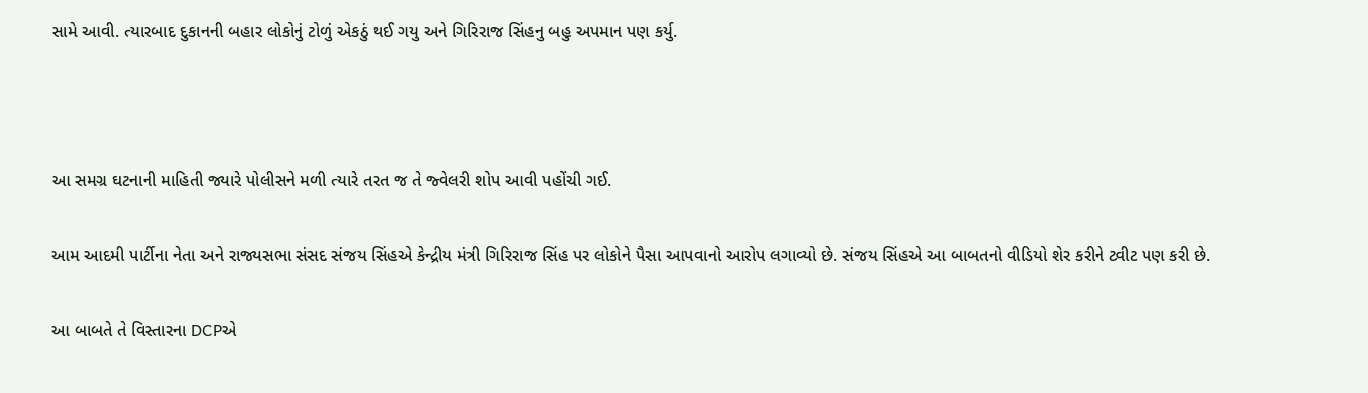સામે આવી. ત્યારબાદ દુકાનની બહાર લોકોનું ટોળું એકઠું થઈ ગયુ અને ગિરિરાજ સિંહનુ બહુ અપમાન પણ કર્યુ.



આ સમગ્ર ઘટનાની માહિતી જ્યારે પોલીસને મળી ત્યારે તરત જ તે જ્વેલરી શોપ આવી પહોંચી ગઈ.

આમ આદમી પાર્ટીના નેતા અને રાજ્યસભા સંસદ સંજય સિંહએ કેન્દ્રીય મંત્રી ગિરિરાજ સિંહ પર લોકોને પૈસા આપવાનો આરોપ લગાવ્યો છે. સંજય સિંહએ આ બાબતનો વીડિયો શેર કરીને ટ્વીટ પણ કરી છે.

આ બાબતે તે વિસ્તારના DCPએ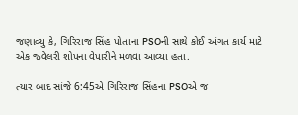જણાવ્યુ કે, ગિરિરાજ સિંહ પોતાના PSOની સાથે કોઈ અંગત કાર્ય માટે એક જ્વેલરી શોપના વેપારીને મળવા આવ્યા હતા.

ત્યાર બાદ સાંજે 6:45એ ગિરિરાજ સિંહના PSOએ જ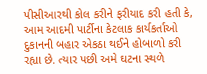પીસીઆરથી કોલ કરીને ફરીયાદ કરી હતી કે, આમ આદમી પાર્ટીના કેટલાક કાર્યકર્તાઓ દુકાનની બહાર એકઠા થઈને હોબાળો કરી રહ્યા છે. ત્યાર પછી અમે ઘટના સ્થળે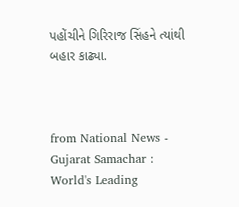પહોંચીને ગિરિરાજ સિંહને ત્યાંથી બહાર કાઢ્યા.



from National News - Gujarat Samachar : World's Leading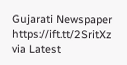Gujarati Newspaper https://ift.tt/2SritXz
via Latest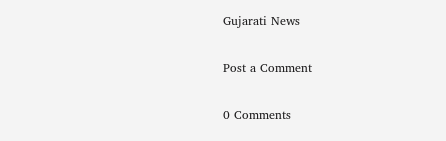Gujarati News

Post a Comment

0 Comments